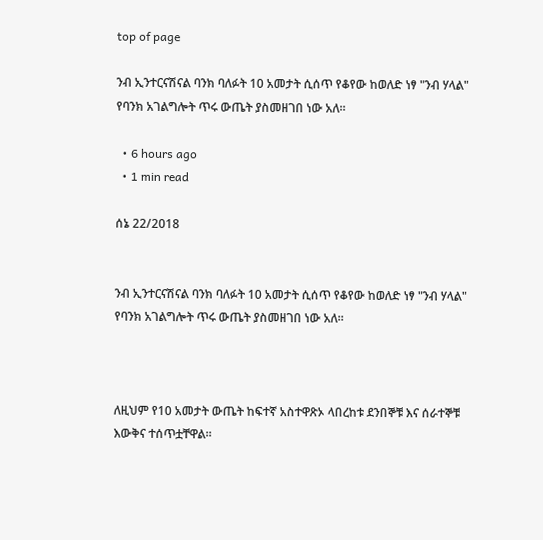top of page

ንብ ኢንተርናሽናል ባንክ ባለፉት 10 አመታት ሲሰጥ የቆየው ከወለድ ነፃ "ንብ ሃላል" የባንክ አገልግሎት ጥሩ ውጤት ያስመዘገበ ነው አለ።

  • 6 hours ago
  • 1 min read

ሰኔ 22/2018


ንብ ኢንተርናሽናል ባንክ ባለፉት 10 አመታት ሲሰጥ የቆየው ከወለድ ነፃ "ንብ ሃላል" የባንክ አገልግሎት ጥሩ ውጤት ያስመዘገበ ነው አለ።



ለዚህም የ10 አመታት ውጤት ከፍተኛ አስተዋጽኦ ላበረከቱ ደንበኞቹ እና ሰራተኞቹ እውቅና ተሰጥቷቸዋል።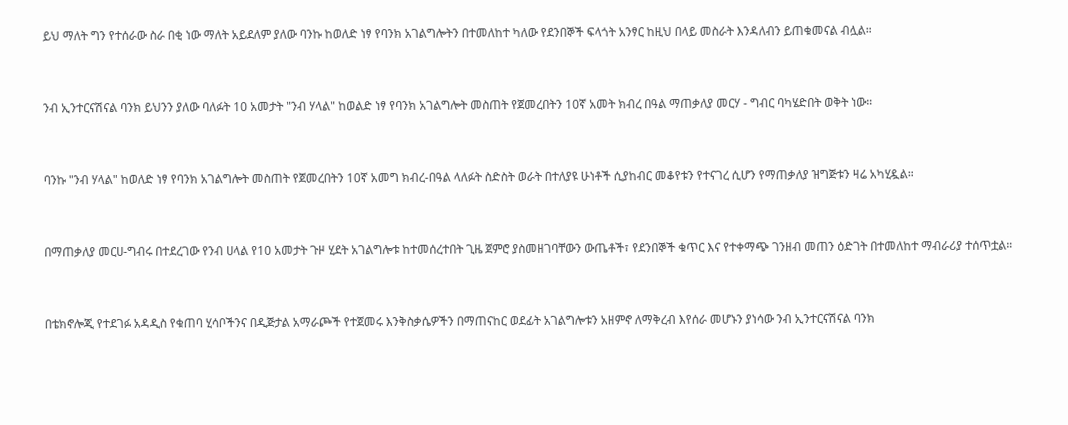ይህ ማለት ግን የተሰራው ስራ በቂ ነው ማለት አይደለም ያለው ባንኩ ከወለድ ነፃ የባንክ አገልግሎትን በተመለከተ ካለው የደንበኞች ፍላጎት አንፃር ከዚህ በላይ መስራት እንዳለብን ይጠቁመናል ብሏል።


ንብ ኢንተርናሽናል ባንክ ይህንን ያለው ባለፉት 10 አመታት "ንብ ሃላል" ከወልድ ነፃ የባንክ አገልግሎት መስጠት የጀመረበትን 10ኛ አመት ክብረ በዓል ማጠቃለያ መርሃ - ግብር ባካሄድበት ወቅት ነው።


ባንኩ "ንብ ሃላል" ከወለድ ነፃ የባንክ አገልግሎት መስጠት የጀመረበትን 10ኛ አመግ ክብረ-በዓል ላለፉት ስድስት ወራት በተለያዩ ሁነቶች ሲያከብር መቆየቱን የተናገረ ሲሆን የማጠቃለያ ዝግጅቱን ዛሬ አካሂዷል።


በማጠቃለያ መርሀ-ግብሩ በተደረገው የንብ ሀላል የ10 አመታት ጉዞ ሂደት አገልግሎቱ ከተመሰረተበት ጊዜ ጀምሮ ያስመዘገባቸውን ውጤቶች፣ የደንበኞች ቁጥር እና የተቀማጭ ገንዘብ መጠን ዕድገት በተመለከተ ማብራሪያ ተሰጥቷል።


በቴክኖሎጂ የተደገፉ አዳዲስ የቁጠባ ሂሳቦችንና በዲጅታል አማራጮች የተጀመሩ እንቅስቃሴዎችን በማጠናከር ወደፊት አገልግሎቱን አዘምኖ ለማቅረብ እየሰራ መሆኑን ያነሳው ንብ ኢንተርናሽናል ባንክ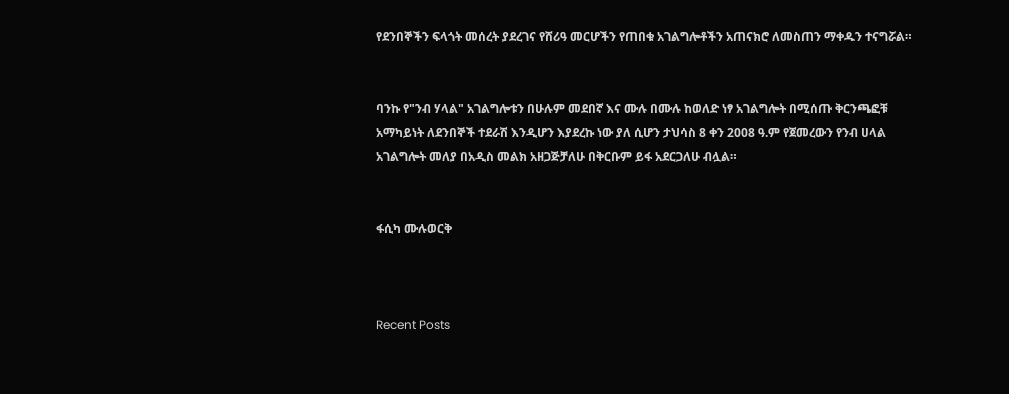የደንበኞችን ፍላጎት መሰረት ያደረገና የሸሪዓ መርሆችን የጠበቁ አገልግሎቶችን አጠናክሮ ለመስጠን ማቀዱን ተናግሯል።


ባንኩ የ"ንብ ሃላል" አገልግሎቱን በሁሉም መደበኛ እና ሙሉ በሙሉ ከወለድ ነፃ አገልግሎት በሚሰጡ ቅርንጫፎቹ አማካይነት ለደንበኞች ተደራሽ እንዲሆን እያደረኩ ነው ያለ ሲሆን ታህሳስ 8 ቀን 2008 ዓ.ም የጀመረውን የንብ ሀላል አገልግሎት መለያ በአዲስ መልክ አዘጋጅቻለሁ በቅርቡም ይፋ አደርጋለሁ ብሏል።


ፋሲካ ሙሉወርቅ



Recent Posts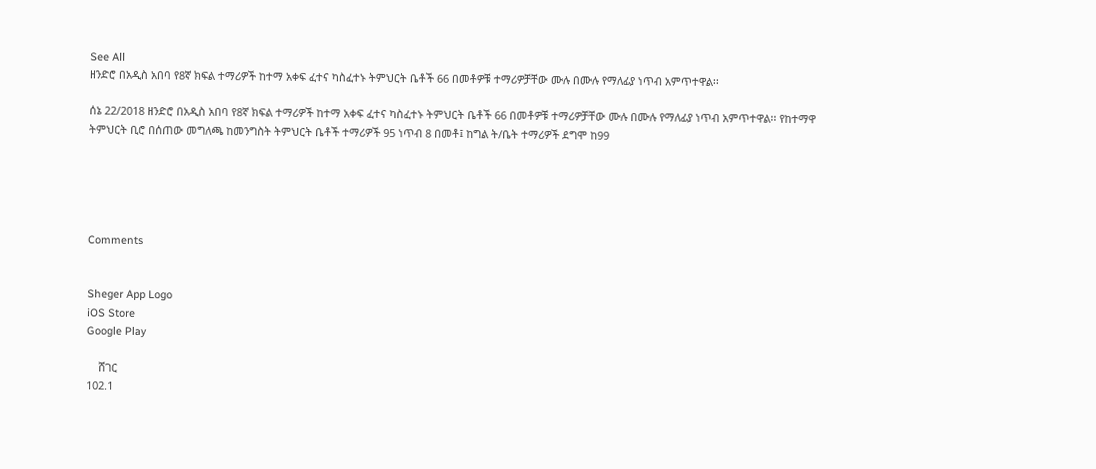See All
ዘንድሮ በአዲስ አበባ የ8ኛ ክፍል ተማሪዎች ከተማ አቀፍ ፈተና ካስፈተኑ ትምህርት ቤቶች 66 በመቶዎቹ ተማሪዎቻቸው ሙሉ በሙሉ የማለፊያ ነጥብ አምጥተዋል፡፡

ሰኔ 22/2018 ዘንድሮ በአዲስ አበባ የ8ኛ ክፍል ተማሪዎች ከተማ አቀፍ ፈተና ካስፈተኑ ትምህርት ቤቶች 66 በመቶዎቹ ተማሪዎቻቸው ሙሉ በሙሉ የማለፊያ ነጥብ አምጥተዋል፡፡ የከተማዋ ትምህርት ቢሮ በሰጠው መግለጫ ከመንግስት ትምህርት ቤቶች ተማሪዎች 95 ነጥብ 8 በመቶ፤ ከግል ት/ቤት ተማሪዎች ደግሞ ከ99





Comments


Sheger App Logo
iOS Store
Google Play

    ሸገር
102.1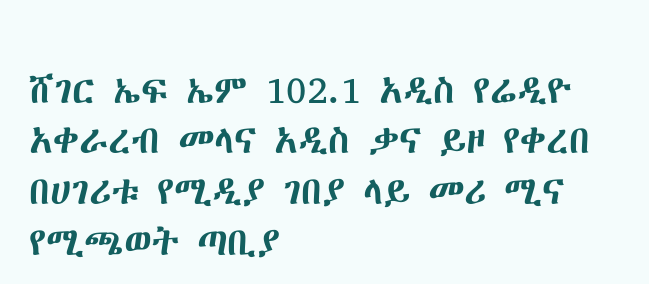ሸገር ኤፍ ኤም 102.1 አዲስ የሬዲዮ አቀራረብ መላና አዲስ ቃና ይዞ የቀረበ በሀገሪቱ የሚዲያ ገበያ ላይ መሪ ሚና የሚጫወት ጣቢያ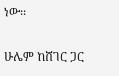ነው፡፡

ሁሌም ከሸገር ጋር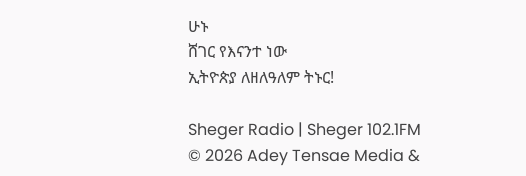ሁኑ
ሸገር የእናንተ ነው
ኢትዮጵያ ለዘለዓለም ትኑር!

Sheger Radio | Sheger 102.1FM  © 2026 Adey Tensae Media &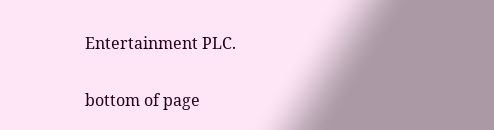Entertainment PLC.

bottom of page